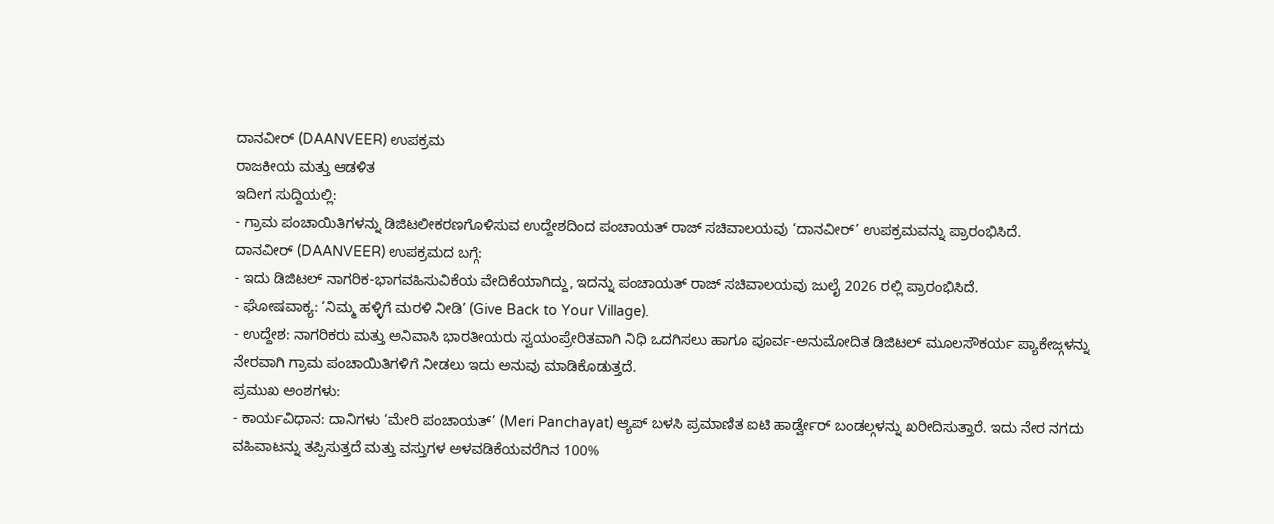ದಾನವೀರ್ (DAANVEER) ಉಪಕ್ರಮ
ರಾಜಕೀಯ ಮತ್ತು ಆಡಳಿತ
ಇದೀಗ ಸುದ್ದಿಯಲ್ಲಿ:
- ಗ್ರಾಮ ಪಂಚಾಯಿತಿಗಳನ್ನು ಡಿಜಿಟಲೀಕರಣಗೊಳಿಸುವ ಉದ್ದೇಶದಿಂದ ಪಂಚಾಯತ್ ರಾಜ್ ಸಚಿವಾಲಯವು ‘ದಾನವೀರ್’ ಉಪಕ್ರಮವನ್ನು ಪ್ರಾರಂಭಿಸಿದೆ.
ದಾನವೀರ್ (DAANVEER) ಉಪಕ್ರಮದ ಬಗ್ಗೆ:
- ಇದು ಡಿಜಿಟಲ್ ನಾಗರಿಕ-ಭಾಗವಹಿಸುವಿಕೆಯ ವೇದಿಕೆಯಾಗಿದ್ದು, ಇದನ್ನು ಪಂಚಾಯತ್ ರಾಜ್ ಸಚಿವಾಲಯವು ಜುಲೈ 2026 ರಲ್ಲಿ ಪ್ರಾರಂಭಿಸಿದೆ.
- ಘೋಷವಾಕ್ಯ: ‘ನಿಮ್ಮ ಹಳ್ಳಿಗೆ ಮರಳಿ ನೀಡಿ’ (Give Back to Your Village).
- ಉದ್ದೇಶ: ನಾಗರಿಕರು ಮತ್ತು ಅನಿವಾಸಿ ಭಾರತೀಯರು ಸ್ವಯಂಪ್ರೇರಿತವಾಗಿ ನಿಧಿ ಒದಗಿಸಲು ಹಾಗೂ ಪೂರ್ವ-ಅನುಮೋದಿತ ಡಿಜಿಟಲ್ ಮೂಲಸೌಕರ್ಯ ಪ್ಯಾಕೇಜ್ಗಳನ್ನು ನೇರವಾಗಿ ಗ್ರಾಮ ಪಂಚಾಯಿತಿಗಳಿಗೆ ನೀಡಲು ಇದು ಅನುವು ಮಾಡಿಕೊಡುತ್ತದೆ.
ಪ್ರಮುಖ ಅಂಶಗಳು:
- ಕಾರ್ಯವಿಧಾನ: ದಾನಿಗಳು ‘ಮೇರಿ ಪಂಚಾಯತ್’ (Meri Panchayat) ಆ್ಯಪ್ ಬಳಸಿ ಪ್ರಮಾಣಿತ ಐಟಿ ಹಾರ್ಡ್ವೇರ್ ಬಂಡಲ್ಗಳನ್ನು ಖರೀದಿಸುತ್ತಾರೆ. ಇದು ನೇರ ನಗದು ವಹಿವಾಟನ್ನು ತಪ್ಪಿಸುತ್ತದೆ ಮತ್ತು ವಸ್ತುಗಳ ಅಳವಡಿಕೆಯವರೆಗಿನ 100%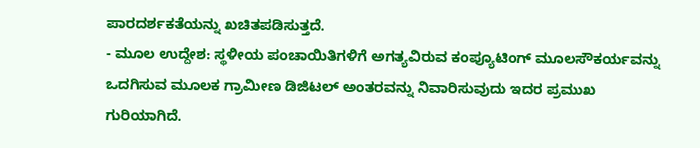ಪಾರದರ್ಶಕತೆಯನ್ನು ಖಚಿತಪಡಿಸುತ್ತದೆ.
- ಮೂಲ ಉದ್ದೇಶ: ಸ್ಥಳೀಯ ಪಂಚಾಯಿತಿಗಳಿಗೆ ಅಗತ್ಯವಿರುವ ಕಂಪ್ಯೂಟಿಂಗ್ ಮೂಲಸೌಕರ್ಯವನ್ನು ಒದಗಿಸುವ ಮೂಲಕ ಗ್ರಾಮೀಣ ಡಿಜಿಟಲ್ ಅಂತರವನ್ನು ನಿವಾರಿಸುವುದು ಇದರ ಪ್ರಮುಖ ಗುರಿಯಾಗಿದೆ.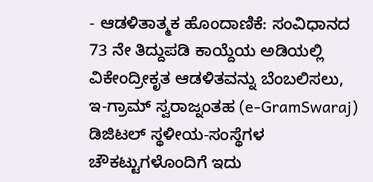- ಆಡಳಿತಾತ್ಮಕ ಹೊಂದಾಣಿಕೆ: ಸಂವಿಧಾನದ 73 ನೇ ತಿದ್ದುಪಡಿ ಕಾಯ್ದೆಯ ಅಡಿಯಲ್ಲಿ ವಿಕೇಂದ್ರೀಕೃತ ಆಡಳಿತವನ್ನು ಬೆಂಬಲಿಸಲು, ಇ-ಗ್ರಾಮ್ ಸ್ವರಾಜ್ನಂತಹ (e-GramSwaraj) ಡಿಜಿಟಲ್ ಸ್ಥಳೀಯ-ಸಂಸ್ಥೆಗಳ ಚೌಕಟ್ಟುಗಳೊಂದಿಗೆ ಇದು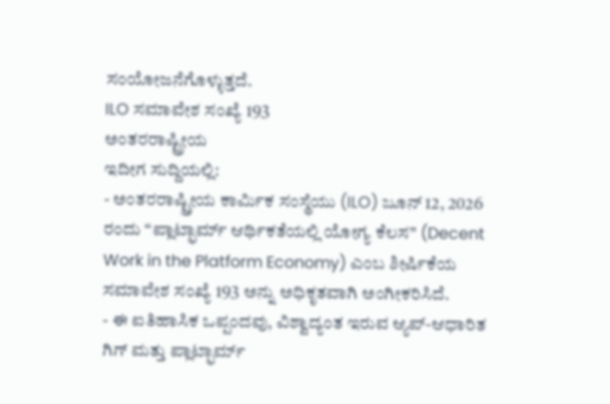ಸಂಯೋಜನೆಗೊಳ್ಳುತ್ತದೆ.
ILO ಸಮಾವೇಶ ಸಂಖ್ಯೆ 193
ಅಂತರರಾಷ್ಟ್ರೀಯ
ಇದೀಗ ಸುದ್ದಿಯಲ್ಲಿ:
- ಅಂತರರಾಷ್ಟ್ರೀಯ ಕಾರ್ಮಿಕ ಸಂಸ್ಥೆಯು (ILO) ಜೂನ್ 12, 2026 ರಂದು “ಪ್ಲಾಟ್ಫಾರ್ಮ್ ಆರ್ಥಿಕತೆಯಲ್ಲಿ ಯೋಗ್ಯ ಕೆಲಸ” (Decent Work in the Platform Economy) ಎಂಬ ಶೀರ್ಷಿಕೆಯ ಸಮಾವೇಶ ಸಂಖ್ಯೆ 193 ಅನ್ನು ಅಧಿಕೃತವಾಗಿ ಅಂಗೀಕರಿಸಿದೆ.
- ಈ ಐತಿಹಾಸಿಕ ಒಪ್ಪಂದವು, ವಿಶ್ವಾದ್ಯಂತ ಇರುವ ಆ್ಯಪ್-ಆಧಾರಿತ ಗಿಗ್ ಮತ್ತು ಪ್ಲಾಟ್ಫಾರ್ಮ್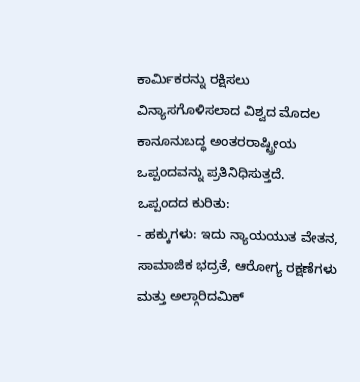ಕಾರ್ಮಿಕರನ್ನು ರಕ್ಷಿಸಲು ವಿನ್ಯಾಸಗೊಳಿಸಲಾದ ವಿಶ್ವದ ಮೊದಲ ಕಾನೂನುಬದ್ಧ ಅಂತರರಾಷ್ಟ್ರೀಯ ಒಪ್ಪಂದವನ್ನು ಪ್ರತಿನಿಧಿಸುತ್ತದೆ.
ಒಪ್ಪಂದದ ಕುರಿತು:
- ಹಕ್ಕುಗಳು: ಇದು ನ್ಯಾಯಯುತ ವೇತನ, ಸಾಮಾಜಿಕ ಭದ್ರತೆ, ಆರೋಗ್ಯ ರಕ್ಷಣೆಗಳು ಮತ್ತು ಅಲ್ಗಾರಿದಮಿಕ್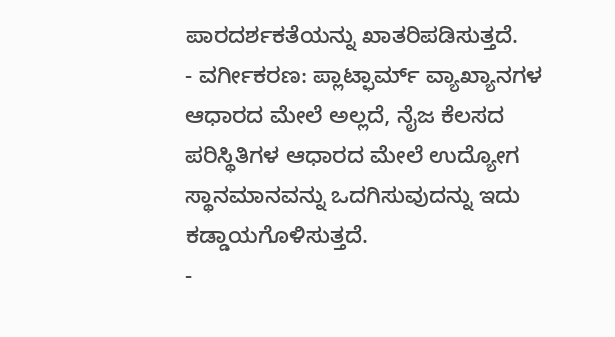ಪಾರದರ್ಶಕತೆಯನ್ನು ಖಾತರಿಪಡಿಸುತ್ತದೆ.
- ವರ್ಗೀಕರಣ: ಪ್ಲಾಟ್ಫಾರ್ಮ್ ವ್ಯಾಖ್ಯಾನಗಳ ಆಧಾರದ ಮೇಲೆ ಅಲ್ಲದೆ, ನೈಜ ಕೆಲಸದ ಪರಿಸ್ಥಿತಿಗಳ ಆಧಾರದ ಮೇಲೆ ಉದ್ಯೋಗ ಸ್ಥಾನಮಾನವನ್ನು ಒದಗಿಸುವುದನ್ನು ಇದು ಕಡ್ಡಾಯಗೊಳಿಸುತ್ತದೆ.
-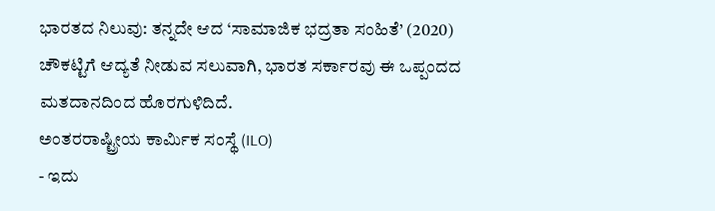ಭಾರತದ ನಿಲುವು: ತನ್ನದೇ ಆದ ‘ಸಾಮಾಜಿಕ ಭದ್ರತಾ ಸಂಹಿತೆ’ (2020) ಚೌಕಟ್ಟಿಗೆ ಆದ್ಯತೆ ನೀಡುವ ಸಲುವಾಗಿ, ಭಾರತ ಸರ್ಕಾರವು ಈ ಒಪ್ಪಂದದ ಮತದಾನದಿಂದ ಹೊರಗುಳಿದಿದೆ.
ಅಂತರರಾಷ್ಟ್ರೀಯ ಕಾರ್ಮಿಕ ಸಂಸ್ಥೆ (ILO)
- ಇದು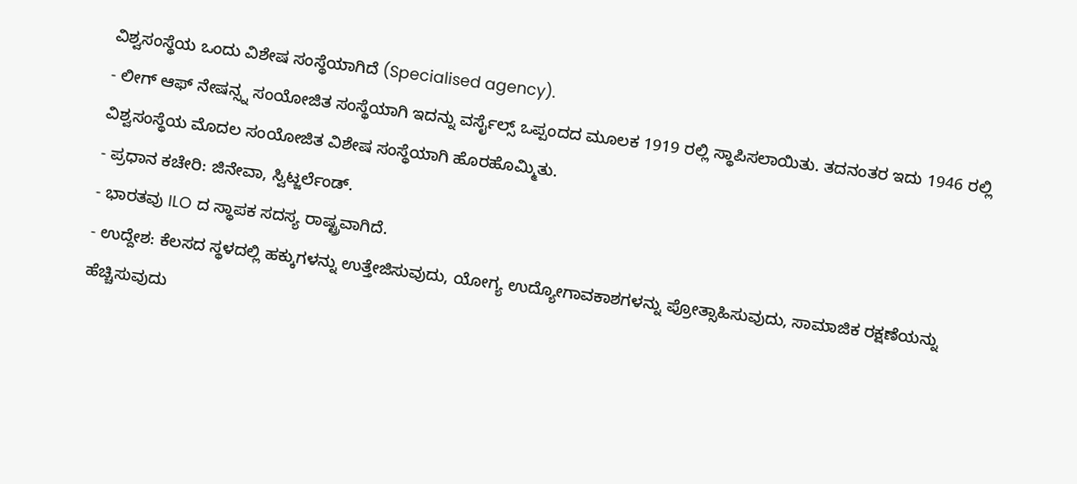ವಿಶ್ವಸಂಸ್ಥೆಯ ಒಂದು ವಿಶೇಷ ಸಂಸ್ಥೆಯಾಗಿದೆ (Specialised agency).
- ಲೀಗ್ ಆಫ್ ನೇಷನ್ಸ್ನ ಸಂಯೋಜಿತ ಸಂಸ್ಥೆಯಾಗಿ ಇದನ್ನು ವರ್ಸೈಲ್ಸ್ ಒಪ್ಪಂದದ ಮೂಲಕ 1919 ರಲ್ಲಿ ಸ್ಥಾಪಿಸಲಾಯಿತು. ತದನಂತರ ಇದು 1946 ರಲ್ಲಿ ವಿಶ್ವಸಂಸ್ಥೆಯ ಮೊದಲ ಸಂಯೋಜಿತ ವಿಶೇಷ ಸಂಸ್ಥೆಯಾಗಿ ಹೊರಹೊಮ್ಮಿತು.
- ಪ್ರಧಾನ ಕಚೇರಿ: ಜಿನೇವಾ, ಸ್ವಿಟ್ಜರ್ಲೆಂಡ್.
- ಭಾರತವು ILO ದ ಸ್ಥಾಪಕ ಸದಸ್ಯ ರಾಷ್ಟ್ರವಾಗಿದೆ.
- ಉದ್ದೇಶ: ಕೆಲಸದ ಸ್ಥಳದಲ್ಲಿ ಹಕ್ಕುಗಳನ್ನು ಉತ್ತೇಜಿಸುವುದು, ಯೋಗ್ಯ ಉದ್ಯೋಗಾವಕಾಶಗಳನ್ನು ಪ್ರೋತ್ಸಾಹಿಸುವುದು, ಸಾಮಾಜಿಕ ರಕ್ಷಣೆಯನ್ನು ಹೆಚ್ಚಿಸುವುದು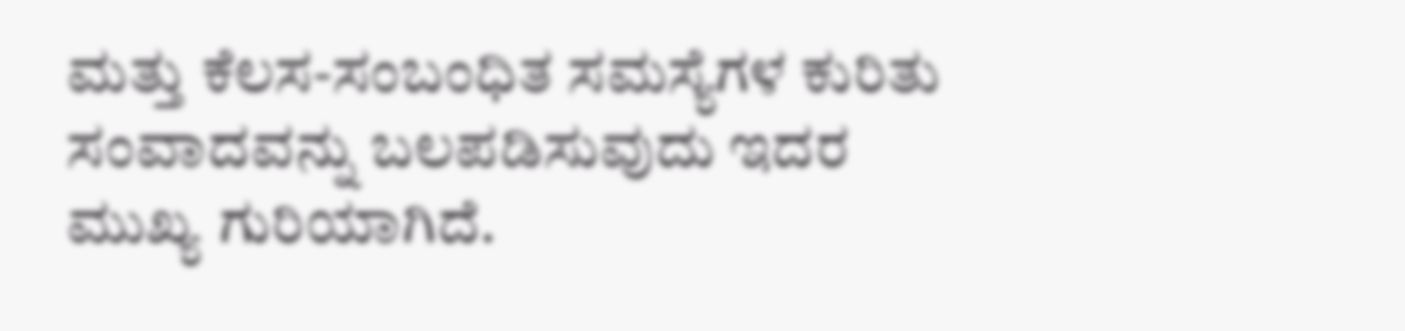ಮತ್ತು ಕೆಲಸ-ಸಂಬಂಧಿತ ಸಮಸ್ಯೆಗಳ ಕುರಿತು ಸಂವಾದವನ್ನು ಬಲಪಡಿಸುವುದು ಇದರ ಮುಖ್ಯ ಗುರಿಯಾಗಿದೆ.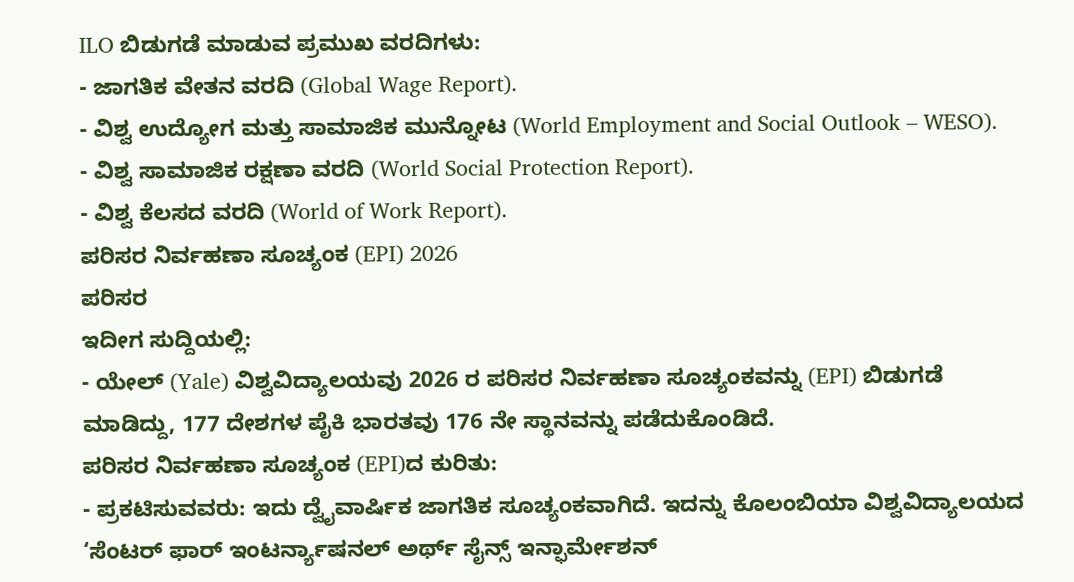ILO ಬಿಡುಗಡೆ ಮಾಡುವ ಪ್ರಮುಖ ವರದಿಗಳು:
- ಜಾಗತಿಕ ವೇತನ ವರದಿ (Global Wage Report).
- ವಿಶ್ವ ಉದ್ಯೋಗ ಮತ್ತು ಸಾಮಾಜಿಕ ಮುನ್ನೋಟ (World Employment and Social Outlook – WESO).
- ವಿಶ್ವ ಸಾಮಾಜಿಕ ರಕ್ಷಣಾ ವರದಿ (World Social Protection Report).
- ವಿಶ್ವ ಕೆಲಸದ ವರದಿ (World of Work Report).
ಪರಿಸರ ನಿರ್ವಹಣಾ ಸೂಚ್ಯಂಕ (EPI) 2026
ಪರಿಸರ
ಇದೀಗ ಸುದ್ದಿಯಲ್ಲಿ:
- ಯೇಲ್ (Yale) ವಿಶ್ವವಿದ್ಯಾಲಯವು 2026 ರ ಪರಿಸರ ನಿರ್ವಹಣಾ ಸೂಚ್ಯಂಕವನ್ನು (EPI) ಬಿಡುಗಡೆ ಮಾಡಿದ್ದು, 177 ದೇಶಗಳ ಪೈಕಿ ಭಾರತವು 176 ನೇ ಸ್ಥಾನವನ್ನು ಪಡೆದುಕೊಂಡಿದೆ.
ಪರಿಸರ ನಿರ್ವಹಣಾ ಸೂಚ್ಯಂಕ (EPI)ದ ಕುರಿತು:
- ಪ್ರಕಟಿಸುವವರು: ಇದು ದ್ವೈವಾರ್ಷಿಕ ಜಾಗತಿಕ ಸೂಚ್ಯಂಕವಾಗಿದೆ. ಇದನ್ನು ಕೊಲಂಬಿಯಾ ವಿಶ್ವವಿದ್ಯಾಲಯದ ‘ಸೆಂಟರ್ ಫಾರ್ ಇಂಟರ್ನ್ಯಾಷನಲ್ ಅರ್ಥ್ ಸೈನ್ಸ್ ಇನ್ಫಾರ್ಮೇಶನ್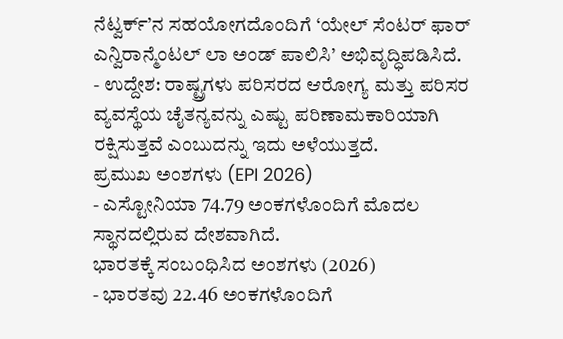ನೆಟ್ವರ್ಕ್’ನ ಸಹಯೋಗದೊಂದಿಗೆ ‘ಯೇಲ್ ಸೆಂಟರ್ ಫಾರ್ ಎನ್ವಿರಾನ್ಮೆಂಟಲ್ ಲಾ ಅಂಡ್ ಪಾಲಿಸಿ’ ಅಭಿವೃದ್ಧಿಪಡಿಸಿದೆ.
- ಉದ್ದೇಶ: ರಾಷ್ಟ್ರಗಳು ಪರಿಸರದ ಆರೋಗ್ಯ ಮತ್ತು ಪರಿಸರ ವ್ಯವಸ್ಥೆಯ ಚೈತನ್ಯವನ್ನು ಎಷ್ಟು ಪರಿಣಾಮಕಾರಿಯಾಗಿ ರಕ್ಷಿಸುತ್ತವೆ ಎಂಬುದನ್ನು ಇದು ಅಳೆಯುತ್ತದೆ.
ಪ್ರಮುಖ ಅಂಶಗಳು (EPI 2026)
- ಎಸ್ಟೋನಿಯಾ 74.79 ಅಂಕಗಳೊಂದಿಗೆ ಮೊದಲ ಸ್ಥಾನದಲ್ಲಿರುವ ದೇಶವಾಗಿದೆ.
ಭಾರತಕ್ಕೆ ಸಂಬಂಧಿಸಿದ ಅಂಶಗಳು (2026)
- ಭಾರತವು 22.46 ಅಂಕಗಳೊಂದಿಗೆ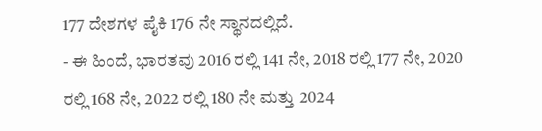177 ದೇಶಗಳ ಪೈಕಿ 176 ನೇ ಸ್ಥಾನದಲ್ಲಿದೆ.
- ಈ ಹಿಂದೆ, ಭಾರತವು 2016 ರಲ್ಲಿ 141 ನೇ, 2018 ರಲ್ಲಿ 177 ನೇ, 2020 ರಲ್ಲಿ 168 ನೇ, 2022 ರಲ್ಲಿ 180 ನೇ ಮತ್ತು 2024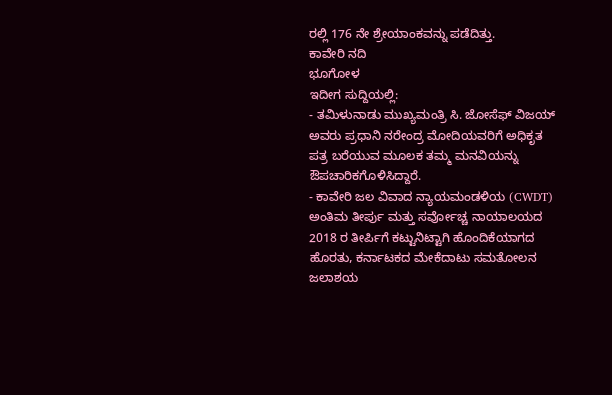ರಲ್ಲಿ 176 ನೇ ಶ್ರೇಯಾಂಕವನ್ನು ಪಡೆದಿತ್ತು.
ಕಾವೇರಿ ನದಿ
ಭೂಗೋಳ
ಇದೀಗ ಸುದ್ದಿಯಲ್ಲಿ:
- ತಮಿಳುನಾಡು ಮುಖ್ಯಮಂತ್ರಿ ಸಿ. ಜೋಸೆಫ್ ವಿಜಯ್ ಅವರು ಪ್ರಧಾನಿ ನರೇಂದ್ರ ಮೋದಿಯವರಿಗೆ ಅಧಿಕೃತ ಪತ್ರ ಬರೆಯುವ ಮೂಲಕ ತಮ್ಮ ಮನವಿಯನ್ನು ಔಪಚಾರಿಕಗೊಳಿಸಿದ್ದಾರೆ.
- ಕಾವೇರಿ ಜಲ ವಿವಾದ ನ್ಯಾಯಮಂಡಳಿಯ (CWDT) ಅಂತಿಮ ತೀರ್ಪು ಮತ್ತು ಸರ್ವೋಚ್ಚ ನಾಯಾಲಯದ 2018 ರ ತೀರ್ಪಿಗೆ ಕಟ್ಟುನಿಟ್ಟಾಗಿ ಹೊಂದಿಕೆಯಾಗದ ಹೊರತು, ಕರ್ನಾಟಕದ ಮೇಕೆದಾಟು ಸಮತೋಲನ ಜಲಾಶಯ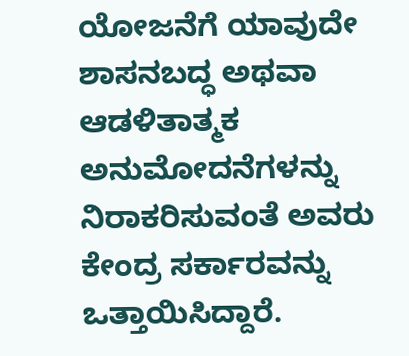ಯೋಜನೆಗೆ ಯಾವುದೇ ಶಾಸನಬದ್ಧ ಅಥವಾ ಆಡಳಿತಾತ್ಮಕ ಅನುಮೋದನೆಗಳನ್ನು ನಿರಾಕರಿಸುವಂತೆ ಅವರು ಕೇಂದ್ರ ಸರ್ಕಾರವನ್ನು ಒತ್ತಾಯಿಸಿದ್ದಾರೆ.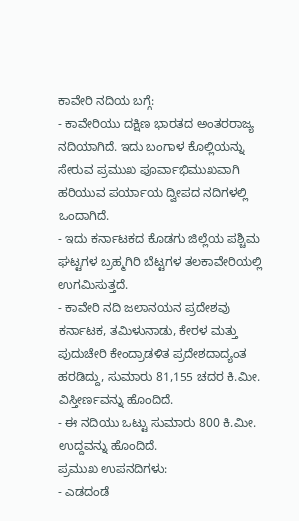ಕಾವೇರಿ ನದಿಯ ಬಗ್ಗೆ:
- ಕಾವೇರಿಯು ದಕ್ಷಿಣ ಭಾರತದ ಅಂತರರಾಜ್ಯ ನದಿಯಾಗಿದೆ. ಇದು ಬಂಗಾಳ ಕೊಲ್ಲಿಯನ್ನು ಸೇರುವ ಪ್ರಮುಖ ಪೂರ್ವಾಭಿಮುಖವಾಗಿ ಹರಿಯುವ ಪರ್ಯಾಯ ದ್ವೀಪದ ನದಿಗಳಲ್ಲಿ ಒಂದಾಗಿದೆ.
- ಇದು ಕರ್ನಾಟಕದ ಕೊಡಗು ಜಿಲ್ಲೆಯ ಪಶ್ಚಿಮ ಘಟ್ಟಗಳ ಬ್ರಹ್ಮಗಿರಿ ಬೆಟ್ಟಗಳ ತಲಕಾವೇರಿಯಲ್ಲಿ ಉಗಮಿಸುತ್ತದೆ.
- ಕಾವೇರಿ ನದಿ ಜಲಾನಯನ ಪ್ರದೇಶವು ಕರ್ನಾಟಕ, ತಮಿಳುನಾಡು, ಕೇರಳ ಮತ್ತು ಪುದುಚೇರಿ ಕೇಂದ್ರಾಡಳಿತ ಪ್ರದೇಶದಾದ್ಯಂತ ಹರಡಿದ್ದು, ಸುಮಾರು 81,155 ಚದರ ಕಿ.ಮೀ. ವಿಸ್ತೀರ್ಣವನ್ನು ಹೊಂದಿದೆ.
- ಈ ನದಿಯು ಒಟ್ಟು ಸುಮಾರು 800 ಕಿ.ಮೀ. ಉದ್ದವನ್ನು ಹೊಂದಿದೆ.
ಪ್ರಮುಖ ಉಪನದಿಗಳು:
- ಎಡದಂಡೆ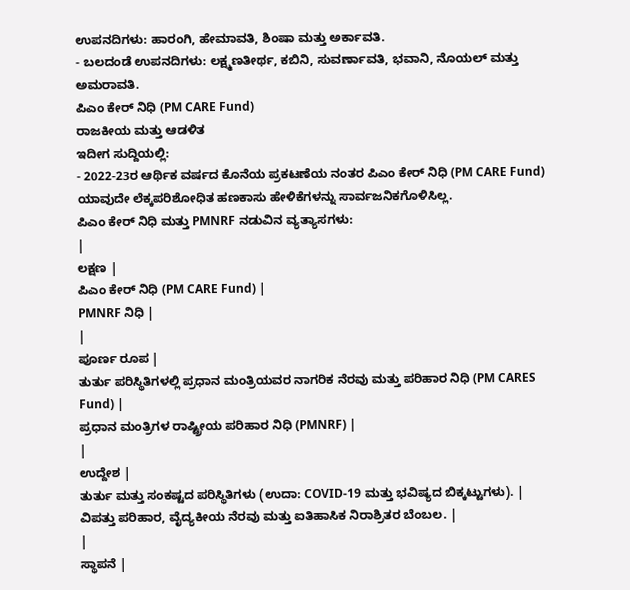ಉಪನದಿಗಳು: ಹಾರಂಗಿ, ಹೇಮಾವತಿ, ಶಿಂಷಾ ಮತ್ತು ಅರ್ಕಾವತಿ.
- ಬಲದಂಡೆ ಉಪನದಿಗಳು: ಲಕ್ಷ್ಮಣತೀರ್ಥ, ಕಬಿನಿ, ಸುವರ್ಣಾವತಿ, ಭವಾನಿ, ನೊಯಲ್ ಮತ್ತು ಅಮರಾವತಿ.
ಪಿಎಂ ಕೇರ್ ನಿಧಿ (PM CARE Fund)
ರಾಜಕೀಯ ಮತ್ತು ಆಡಳಿತ
ಇದೀಗ ಸುದ್ದಿಯಲ್ಲಿ:
- 2022-23ರ ಆರ್ಥಿಕ ವರ್ಷದ ಕೊನೆಯ ಪ್ರಕಟಣೆಯ ನಂತರ ಪಿಎಂ ಕೇರ್ ನಿಧಿ (PM CARE Fund) ಯಾವುದೇ ಲೆಕ್ಕಪರಿಶೋಧಿತ ಹಣಕಾಸು ಹೇಳಿಕೆಗಳನ್ನು ಸಾರ್ವಜನಿಕಗೊಳಿಸಿಲ್ಲ.
ಪಿಎಂ ಕೇರ್ ನಿಧಿ ಮತ್ತು PMNRF ನಡುವಿನ ವ್ಯತ್ಯಾಸಗಳು:
|
ಲಕ್ಷಣ |
ಪಿಎಂ ಕೇರ್ ನಿಧಿ (PM CARE Fund) |
PMNRF ನಿಧಿ |
|
ಪೂರ್ಣ ರೂಪ |
ತುರ್ತು ಪರಿಸ್ಥಿತಿಗಳಲ್ಲಿ ಪ್ರಧಾನ ಮಂತ್ರಿಯವರ ನಾಗರಿಕ ನೆರವು ಮತ್ತು ಪರಿಹಾರ ನಿಧಿ (PM CARES Fund) |
ಪ್ರಧಾನ ಮಂತ್ರಿಗಳ ರಾಷ್ಟ್ರೀಯ ಪರಿಹಾರ ನಿಧಿ (PMNRF) |
|
ಉದ್ದೇಶ |
ತುರ್ತು ಮತ್ತು ಸಂಕಷ್ಟದ ಪರಿಸ್ಥಿತಿಗಳು (ಉದಾ: COVID-19 ಮತ್ತು ಭವಿಷ್ಯದ ಬಿಕ್ಕಟ್ಟುಗಳು). |
ವಿಪತ್ತು ಪರಿಹಾರ, ವೈದ್ಯಕೀಯ ನೆರವು ಮತ್ತು ಐತಿಹಾಸಿಕ ನಿರಾಶ್ರಿತರ ಬೆಂಬಲ. |
|
ಸ್ಥಾಪನೆ |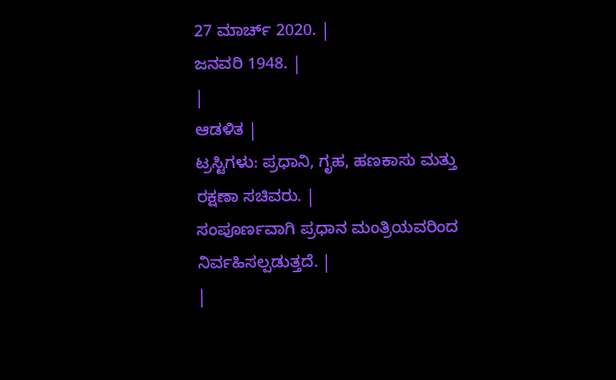27 ಮಾರ್ಚ್ 2020. |
ಜನವರಿ 1948. |
|
ಆಡಳಿತ |
ಟ್ರಸ್ಟಿಗಳು: ಪ್ರಧಾನಿ, ಗೃಹ, ಹಣಕಾಸು ಮತ್ತು ರಕ್ಷಣಾ ಸಚಿವರು. |
ಸಂಪೂರ್ಣವಾಗಿ ಪ್ರಧಾನ ಮಂತ್ರಿಯವರಿಂದ ನಿರ್ವಹಿಸಲ್ಪಡುತ್ತದೆ. |
|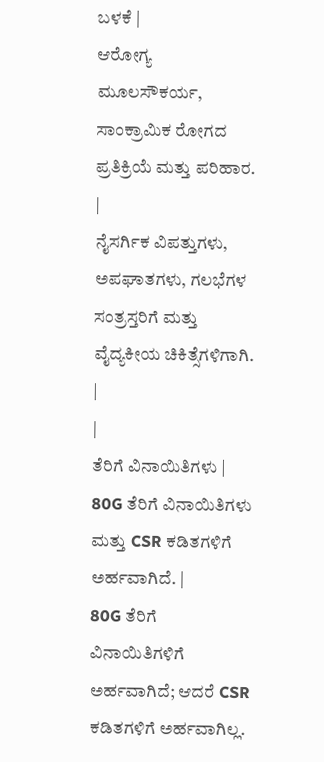ಬಳಕೆ |
ಆರೋಗ್ಯ ಮೂಲಸೌಕರ್ಯ, ಸಾಂಕ್ರಾಮಿಕ ರೋಗದ ಪ್ರತಿಕ್ರಿಯೆ ಮತ್ತು ಪರಿಹಾರ. |
ನೈಸರ್ಗಿಕ ವಿಪತ್ತುಗಳು, ಅಪಘಾತಗಳು, ಗಲಭೆಗಳ ಸಂತ್ರಸ್ತರಿಗೆ ಮತ್ತು ವೈದ್ಯಕೀಯ ಚಿಕಿತ್ಸೆಗಳಿಗಾಗಿ. |
|
ತೆರಿಗೆ ವಿನಾಯಿತಿಗಳು |
80G ತೆರಿಗೆ ವಿನಾಯಿತಿಗಳು ಮತ್ತು CSR ಕಡಿತಗಳಿಗೆ ಅರ್ಹವಾಗಿದೆ. |
80G ತೆರಿಗೆ ವಿನಾಯಿತಿಗಳಿಗೆ ಅರ್ಹವಾಗಿದೆ; ಆದರೆ CSR ಕಡಿತಗಳಿಗೆ ಅರ್ಹವಾಗಿಲ್ಲ.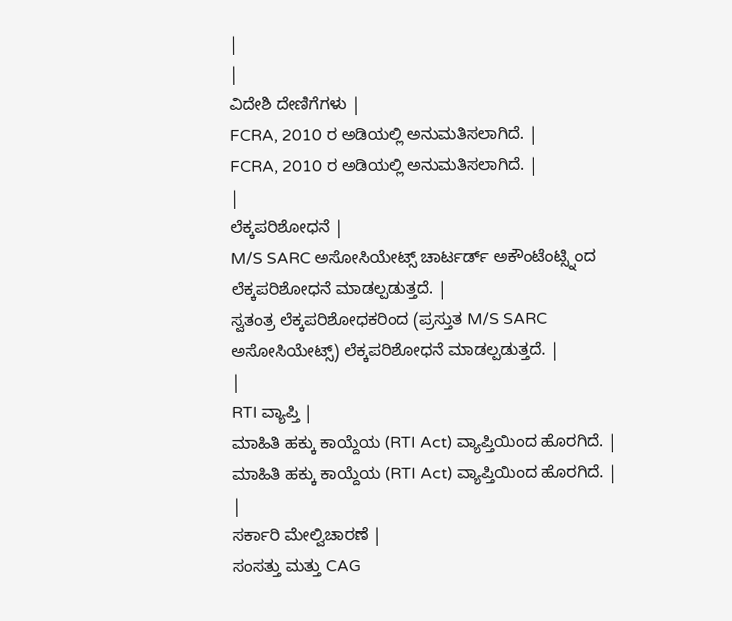|
|
ವಿದೇಶಿ ದೇಣಿಗೆಗಳು |
FCRA, 2010 ರ ಅಡಿಯಲ್ಲಿ ಅನುಮತಿಸಲಾಗಿದೆ. |
FCRA, 2010 ರ ಅಡಿಯಲ್ಲಿ ಅನುಮತಿಸಲಾಗಿದೆ. |
|
ಲೆಕ್ಕಪರಿಶೋಧನೆ |
M/S SARC ಅಸೋಸಿಯೇಟ್ಸ್ ಚಾರ್ಟರ್ಡ್ ಅಕೌಂಟೆಂಟ್ಸ್ನಿಂದ ಲೆಕ್ಕಪರಿಶೋಧನೆ ಮಾಡಲ್ಪಡುತ್ತದೆ. |
ಸ್ವತಂತ್ರ ಲೆಕ್ಕಪರಿಶೋಧಕರಿಂದ (ಪ್ರಸ್ತುತ M/S SARC ಅಸೋಸಿಯೇಟ್ಸ್) ಲೆಕ್ಕಪರಿಶೋಧನೆ ಮಾಡಲ್ಪಡುತ್ತದೆ. |
|
RTI ವ್ಯಾಪ್ತಿ |
ಮಾಹಿತಿ ಹಕ್ಕು ಕಾಯ್ದೆಯ (RTI Act) ವ್ಯಾಪ್ತಿಯಿಂದ ಹೊರಗಿದೆ. |
ಮಾಹಿತಿ ಹಕ್ಕು ಕಾಯ್ದೆಯ (RTI Act) ವ್ಯಾಪ್ತಿಯಿಂದ ಹೊರಗಿದೆ. |
|
ಸರ್ಕಾರಿ ಮೇಲ್ವಿಚಾರಣೆ |
ಸಂಸತ್ತು ಮತ್ತು CAG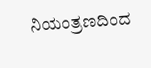ನಿಯಂತ್ರಣದಿಂದ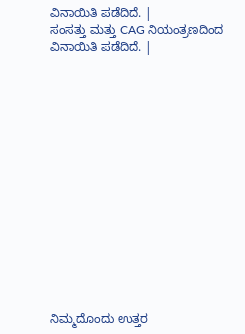ವಿನಾಯಿತಿ ಪಡೆದಿದೆ. |
ಸಂಸತ್ತು ಮತ್ತು CAG ನಿಯಂತ್ರಣದಿಂದ ವಿನಾಯಿತಿ ಪಡೆದಿದೆ. |















ನಿಮ್ಮದೊಂದು ಉತ್ತರ